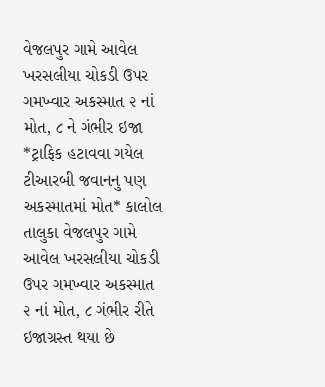વેજલપુર ગામે આવેલ ખરસલીયા ચોકડી ઉપર ગમખ્વાર અકસ્માત ૨ નાં મોત, ૮ ને ગંભીર ઇજા *ટ્રાફિક હટાવવા ગયેલ ટીઆરબી જવાનનુ પણ અકસ્માતમાં મોત* કાલોલ તાલુકા વેજલપુર ગામે આવેલ ખરસલીયા ચોકડી ઉપર ગમખ્વાર અકસ્માત ૨ નાં મોત, ૮ ગંભીર રીતે ઇજાગ્રસ્ત થયા છે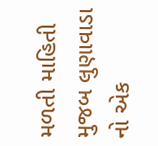મળતી માહિતી મુજબ લુણાવાડા નો એક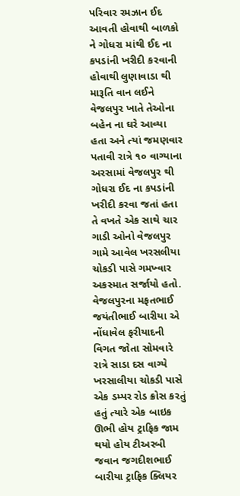પરિવાર રમઝાન ઈદ આવતી હોવાથી બાળકો ને ગોધરા માંથી ઈદ ના કપડાંની ખરીદી કરવાની હોવાથી લુણાવાડા થી મારૂતિ વાન લઈને વેજલપુર ખાતે તેઓના બહેન ના ઘરે આવ્યા હતા અને ત્યાં જમણવાર પતાવી રાત્રે ૧૦ વાગ્યાના અરસામાં વેજલપુર થી ગોધરા ઈદ ના કપડાંની ખરીદી કરવા જતાં હતા તે વખતે એક સાથે ચાર ગાડી ઓનો વેજલપુર ગામે આવેલ ખરસલીયા ચોકડી પાસે ગમખ્વાર અકસ્માત સર્જાયો હતો. વેજલપુરના મફતભાઈ જયંતીભાઈ બારીયા એ નોંધાવેલ ફરીયાદની વિગત જોતા સોમવારે રાત્રે સાડા દસ વાગ્યે ખરસાલીયા ચોકડી પાસે એક ડમ્પર રોડ ક્રોસ કરતું હતું ત્યારે એક બાઇક ઊભી હોય ટ્રાફિક જામ થયો હોય ટીઅરબી જવાન જગદીશભાઈ બારીયા ટ્રાફિક ક્લિયર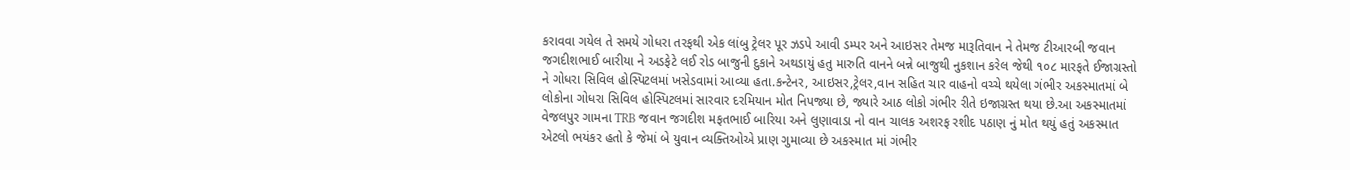કરાવવા ગયેલ તે સમયે ગોધરા તરફથી એક લાંબુ ટ્રેલર પૂર ઝડપે આવી ડમ્પર અને આઇસર તેમજ મારૂતિવાન ને તેમજ ટીઆરબી જવાન જગદીશભાઈ બારીયા ને અડફેટે લઈ રોડ બાજુની દુકાને અથડાયું હતુ મારુતિ વાનને બન્ને બાજુથી નુકશાન કરેલ જેથી ૧૦૮ મારફતે ઈજાગ્રસ્તો ને ગોધરા સિવિલ હોસ્પિટલમાં ખસેડવામાં આવ્યા હતા.કન્ટેનર, આઇસર,ટ્રેલર,વાન સહિત ચાર વાહનો વચ્ચે થયેલા ગંભીર અકસ્માતમાં બે લોકોના ગોધરા સિવિલ હોસ્પિટલમાં સારવાર દરમિયાન મોત નિપજ્યા છે, જ્યારે આઠ લોકો ગંભીર રીતે ઇજાગ્રસ્ત થયા છે.આ અકસ્માતમાં વેજલપુર ગામના TRB જવાન જગદીશ મફતભાઈ બારિયા અને લુણાવાડા નો વાન ચાલક અશરફ રશીદ પઠાણ નું મોત થયું હતું અકસ્માત એટલો ભયંકર હતો કે જેમાં બે યુવાન વ્યક્તિઓએ પ્રાણ ગુમાવ્યા છે અકસ્માત માં ગંભીર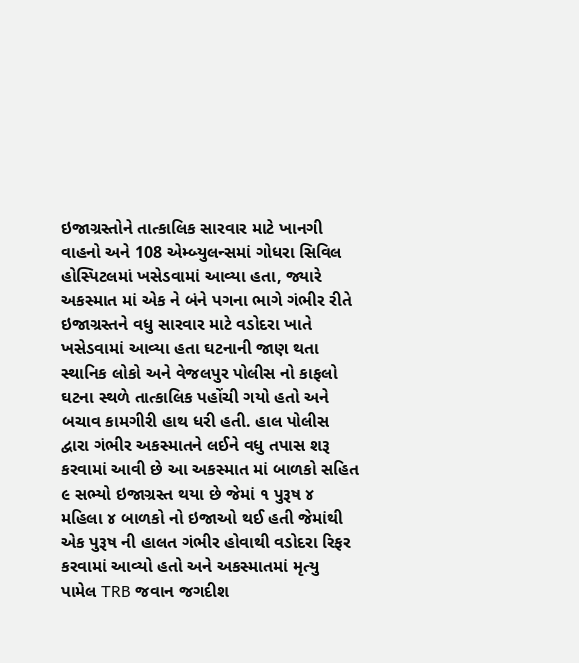ઇજાગ્રસ્તોને તાત્કાલિક સારવાર માટે ખાનગી વાહનો અને 108 એમ્બ્યુલન્સમાં ગોધરા સિવિલ હોસ્પિટલમાં ખસેડવામાં આવ્યા હતા, જ્યારે અકસ્માત માં એક ને બંને પગના ભાગે ગંભીર રીતે ઇજાગ્રસ્તને વધુ સારવાર માટે વડોદરા ખાતે ખસેડવામાં આવ્યા હતા ઘટનાની જાણ થતા સ્થાનિક લોકો અને વેજલપુર પોલીસ નો કાફલો ઘટના સ્થળે તાત્કાલિક પહોંચી ગયો હતો અને બચાવ કામગીરી હાથ ધરી હતી. હાલ પોલીસ દ્વારા ગંભીર અકસ્માતને લઈને વધુ તપાસ શરૂ કરવામાં આવી છે આ અકસ્માત માં બાળકો સહિત ૯ સભ્યો ઇજાગ્રસ્ત થયા છે જેમાં ૧ પુરૂષ ૪ મહિલા ૪ બાળકો નો ઇજાઓ થઈ હતી જેમાંથી એક પુરૂષ ની હાલત ગંભીર હોવાથી વડોદરા રિફર કરવામાં આવ્યો હતો અને અકસ્માતમાં મૃત્યુ પામેલ TRB જવાન જગદીશ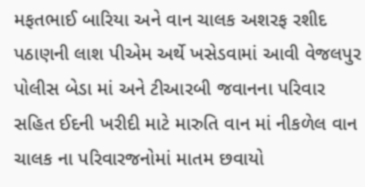મફતભાઈ બારિયા અને વાન ચાલક અશરફ રશીદ પઠાણની લાશ પીએમ અર્થે ખસેડવામાં આવી વેજલપુર પોલીસ બેડા માં અને ટીઆરબી જવાનના પરિવાર સહિત ઈદની ખરીદી માટે મારુતિ વાન માં નીકળેલ વાન ચાલક ના પરિવારજનોમાં માતમ છવાયો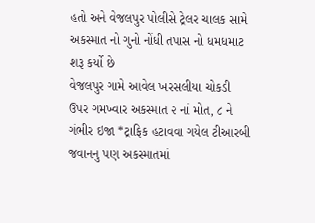હતો અને વેજલપુર પોલીસે ટ્રેલર ચાલક સામે અકસ્માત નો ગુનો નોંધી તપાસ નો ધમધમાટ શરૂ કર્યો છે
વેજલપુર ગામે આવેલ ખરસલીયા ચોકડી ઉપર ગમખ્વાર અકસ્માત ૨ નાં મોત, ૮ ને ગંભીર ઇજા *ટ્રાફિક હટાવવા ગયેલ ટીઆરબી જવાનનુ પણ અકસ્માતમાં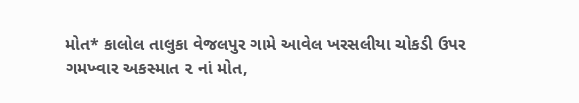મોત* કાલોલ તાલુકા વેજલપુર ગામે આવેલ ખરસલીયા ચોકડી ઉપર ગમખ્વાર અકસ્માત ૨ નાં મોત,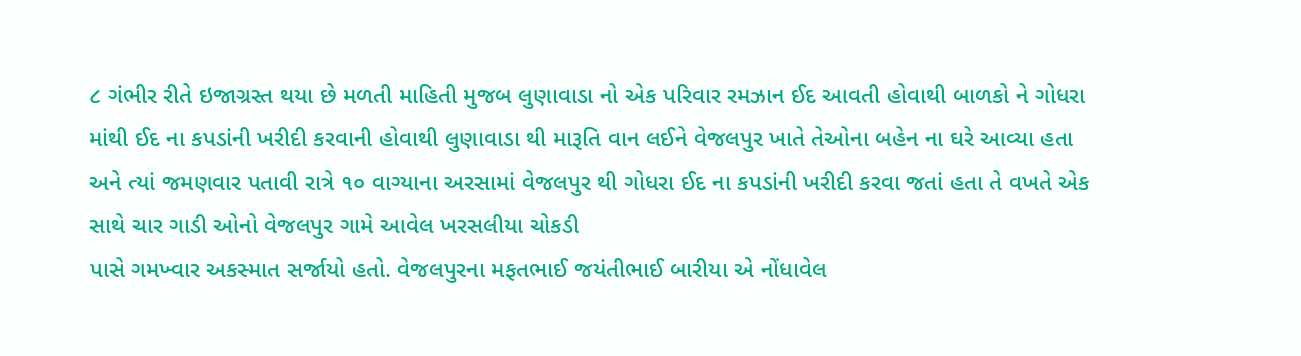૮ ગંભીર રીતે ઇજાગ્રસ્ત થયા છે મળતી માહિતી મુજબ લુણાવાડા નો એક પરિવાર રમઝાન ઈદ આવતી હોવાથી બાળકો ને ગોધરા માંથી ઈદ ના કપડાંની ખરીદી કરવાની હોવાથી લુણાવાડા થી મારૂતિ વાન લઈને વેજલપુર ખાતે તેઓના બહેન ના ઘરે આવ્યા હતા અને ત્યાં જમણવાર પતાવી રાત્રે ૧૦ વાગ્યાના અરસામાં વેજલપુર થી ગોધરા ઈદ ના કપડાંની ખરીદી કરવા જતાં હતા તે વખતે એક સાથે ચાર ગાડી ઓનો વેજલપુર ગામે આવેલ ખરસલીયા ચોકડી
પાસે ગમખ્વાર અકસ્માત સર્જાયો હતો. વેજલપુરના મફતભાઈ જયંતીભાઈ બારીયા એ નોંધાવેલ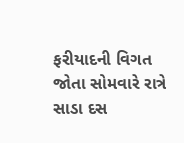ફરીયાદની વિગત જોતા સોમવારે રાત્રે સાડા દસ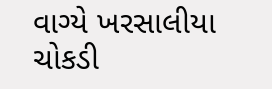વાગ્યે ખરસાલીયા ચોકડી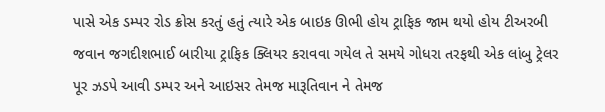પાસે એક ડમ્પર રોડ ક્રોસ કરતું હતું ત્યારે એક બાઇક ઊભી હોય ટ્રાફિક જામ થયો હોય ટીઅરબી જવાન જગદીશભાઈ બારીયા ટ્રાફિક ક્લિયર કરાવવા ગયેલ તે સમયે ગોધરા તરફથી એક લાંબુ ટ્રેલર પૂર ઝડપે આવી ડમ્પર અને આઇસર તેમજ મારૂતિવાન ને તેમજ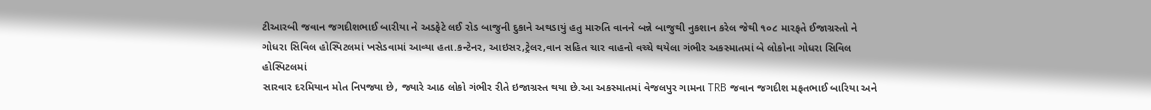ટીઆરબી જવાન જગદીશભાઈ બારીયા ને અડફેટે લઈ રોડ બાજુની દુકાને અથડાયું હતુ મારુતિ વાનને બન્ને બાજુથી નુકશાન કરેલ જેથી ૧૦૮ મારફતે ઈજાગ્રસ્તો ને ગોધરા સિવિલ હોસ્પિટલમાં ખસેડવામાં આવ્યા હતા.કન્ટેનર, આઇસર,ટ્રેલર,વાન સહિત ચાર વાહનો વચ્ચે થયેલા ગંભીર અકસ્માતમાં બે લોકોના ગોધરા સિવિલ હોસ્પિટલમાં
સારવાર દરમિયાન મોત નિપજ્યા છે, જ્યારે આઠ લોકો ગંભીર રીતે ઇજાગ્રસ્ત થયા છે.આ અકસ્માતમાં વેજલપુર ગામના TRB જવાન જગદીશ મફતભાઈ બારિયા અને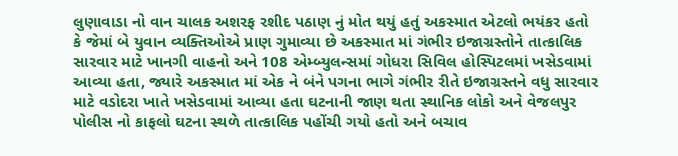લુણાવાડા નો વાન ચાલક અશરફ રશીદ પઠાણ નું મોત થયું હતું અકસ્માત એટલો ભયંકર હતો કે જેમાં બે યુવાન વ્યક્તિઓએ પ્રાણ ગુમાવ્યા છે અકસ્માત માં ગંભીર ઇજાગ્રસ્તોને તાત્કાલિક સારવાર માટે ખાનગી વાહનો અને 108 એમ્બ્યુલન્સમાં ગોધરા સિવિલ હોસ્પિટલમાં ખસેડવામાં આવ્યા હતા, જ્યારે અકસ્માત માં એક ને બંને પગના ભાગે ગંભીર રીતે ઇજાગ્રસ્તને વધુ સારવાર માટે વડોદરા ખાતે ખસેડવામાં આવ્યા હતા ઘટનાની જાણ થતા સ્થાનિક લોકો અને વેજલપુર પોલીસ નો કાફલો ઘટના સ્થળે તાત્કાલિક પહોંચી ગયો હતો અને બચાવ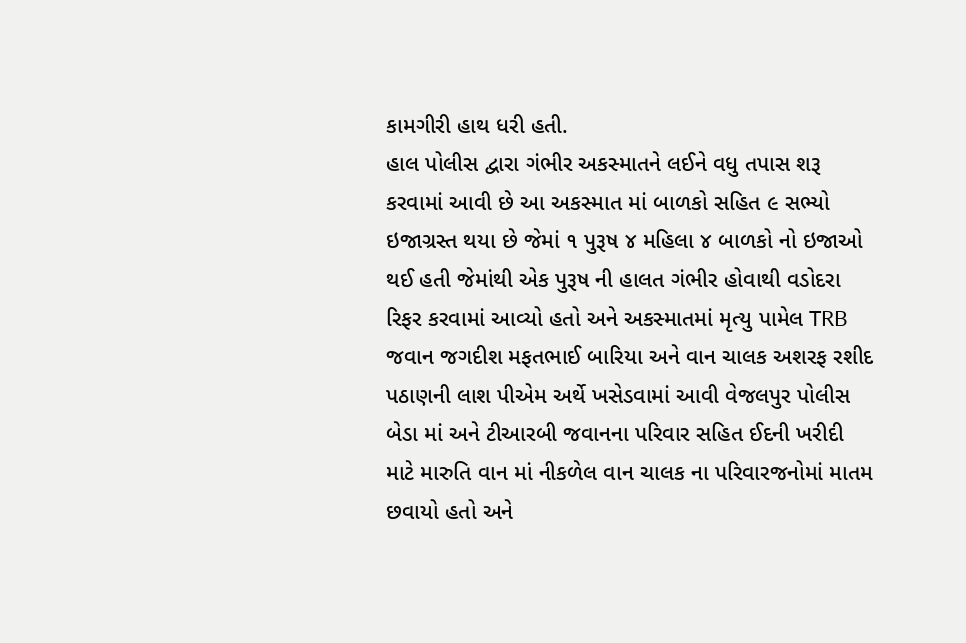કામગીરી હાથ ધરી હતી.
હાલ પોલીસ દ્વારા ગંભીર અકસ્માતને લઈને વધુ તપાસ શરૂ કરવામાં આવી છે આ અકસ્માત માં બાળકો સહિત ૯ સભ્યો ઇજાગ્રસ્ત થયા છે જેમાં ૧ પુરૂષ ૪ મહિલા ૪ બાળકો નો ઇજાઓ થઈ હતી જેમાંથી એક પુરૂષ ની હાલત ગંભીર હોવાથી વડોદરા રિફર કરવામાં આવ્યો હતો અને અકસ્માતમાં મૃત્યુ પામેલ TRB જવાન જગદીશ મફતભાઈ બારિયા અને વાન ચાલક અશરફ રશીદ પઠાણની લાશ પીએમ અર્થે ખસેડવામાં આવી વેજલપુર પોલીસ બેડા માં અને ટીઆરબી જવાનના પરિવાર સહિત ઈદની ખરીદી માટે મારુતિ વાન માં નીકળેલ વાન ચાલક ના પરિવારજનોમાં માતમ છવાયો હતો અને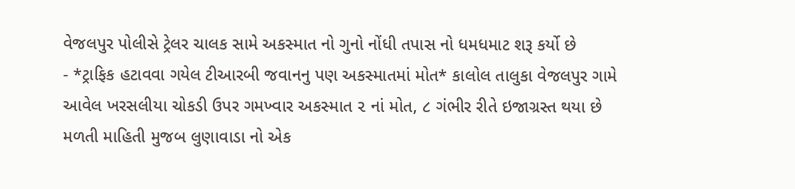વેજલપુર પોલીસે ટ્રેલર ચાલક સામે અકસ્માત નો ગુનો નોંધી તપાસ નો ધમધમાટ શરૂ કર્યો છે
- *ટ્રાફિક હટાવવા ગયેલ ટીઆરબી જવાનનુ પણ અકસ્માતમાં મોત* કાલોલ તાલુકા વેજલપુર ગામે આવેલ ખરસલીયા ચોકડી ઉપર ગમખ્વાર અકસ્માત ૨ નાં મોત, ૮ ગંભીર રીતે ઇજાગ્રસ્ત થયા છે મળતી માહિતી મુજબ લુણાવાડા નો એક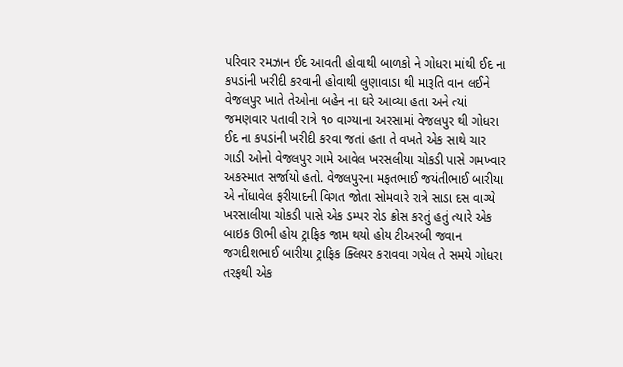પરિવાર રમઝાન ઈદ આવતી હોવાથી બાળકો ને ગોધરા માંથી ઈદ ના કપડાંની ખરીદી કરવાની હોવાથી લુણાવાડા થી મારૂતિ વાન લઈને વેજલપુર ખાતે તેઓના બહેન ના ઘરે આવ્યા હતા અને ત્યાં જમણવાર પતાવી રાત્રે ૧૦ વાગ્યાના અરસામાં વેજલપુર થી ગોધરા ઈદ ના કપડાંની ખરીદી કરવા જતાં હતા તે વખતે એક સાથે ચાર ગાડી ઓનો વેજલપુર ગામે આવેલ ખરસલીયા ચોકડી પાસે ગમખ્વાર અકસ્માત સર્જાયો હતો. વેજલપુરના મફતભાઈ જયંતીભાઈ બારીયા એ નોંધાવેલ ફરીયાદની વિગત જોતા સોમવારે રાત્રે સાડા દસ વાગ્યે ખરસાલીયા ચોકડી પાસે એક ડમ્પર રોડ ક્રોસ કરતું હતું ત્યારે એક બાઇક ઊભી હોય ટ્રાફિક જામ થયો હોય ટીઅરબી જવાન જગદીશભાઈ બારીયા ટ્રાફિક ક્લિયર કરાવવા ગયેલ તે સમયે ગોધરા તરફથી એક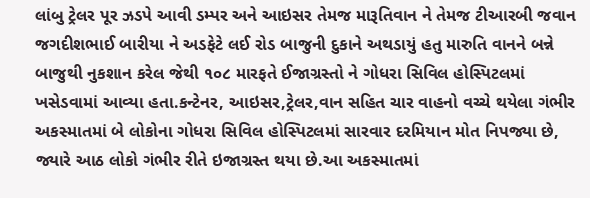લાંબુ ટ્રેલર પૂર ઝડપે આવી ડમ્પર અને આઇસર તેમજ મારૂતિવાન ને તેમજ ટીઆરબી જવાન જગદીશભાઈ બારીયા ને અડફેટે લઈ રોડ બાજુની દુકાને અથડાયું હતુ મારુતિ વાનને બન્ને બાજુથી નુકશાન કરેલ જેથી ૧૦૮ મારફતે ઈજાગ્રસ્તો ને ગોધરા સિવિલ હોસ્પિટલમાં ખસેડવામાં આવ્યા હતા.કન્ટેનર, આઇસર,ટ્રેલર,વાન સહિત ચાર વાહનો વચ્ચે થયેલા ગંભીર અકસ્માતમાં બે લોકોના ગોધરા સિવિલ હોસ્પિટલમાં સારવાર દરમિયાન મોત નિપજ્યા છે, જ્યારે આઠ લોકો ગંભીર રીતે ઇજાગ્રસ્ત થયા છે.આ અકસ્માતમાં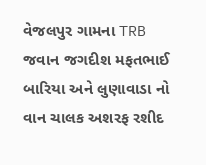વેજલપુર ગામના TRB જવાન જગદીશ મફતભાઈ બારિયા અને લુણાવાડા નો વાન ચાલક અશરફ રશીદ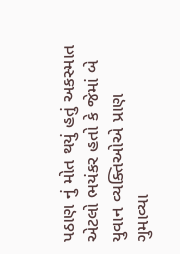પઠાણ નું મોત થયું હતું અકસ્માત એટલો ભયંકર હતો કે જેમાં બે યુવાન વ્યક્તિઓએ પ્રાણ ગુમાવ્યા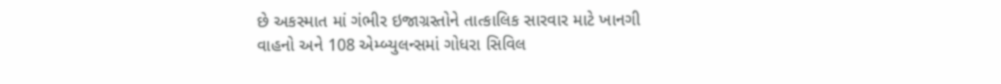છે અકસ્માત માં ગંભીર ઇજાગ્રસ્તોને તાત્કાલિક સારવાર માટે ખાનગી વાહનો અને 108 એમ્બ્યુલન્સમાં ગોધરા સિવિલ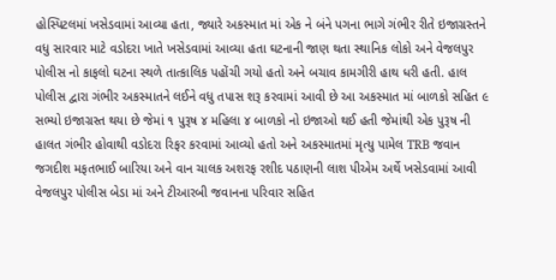હોસ્પિટલમાં ખસેડવામાં આવ્યા હતા, જ્યારે અકસ્માત માં એક ને બંને પગના ભાગે ગંભીર રીતે ઇજાગ્રસ્તને વધુ સારવાર માટે વડોદરા ખાતે ખસેડવામાં આવ્યા હતા ઘટનાની જાણ થતા સ્થાનિક લોકો અને વેજલપુર પોલીસ નો કાફલો ઘટના સ્થળે તાત્કાલિક પહોંચી ગયો હતો અને બચાવ કામગીરી હાથ ધરી હતી. હાલ પોલીસ દ્વારા ગંભીર અકસ્માતને લઈને વધુ તપાસ શરૂ કરવામાં આવી છે આ અકસ્માત માં બાળકો સહિત ૯ સભ્યો ઇજાગ્રસ્ત થયા છે જેમાં ૧ પુરૂષ ૪ મહિલા ૪ બાળકો નો ઇજાઓ થઈ હતી જેમાંથી એક પુરૂષ ની હાલત ગંભીર હોવાથી વડોદરા રિફર કરવામાં આવ્યો હતો અને અકસ્માતમાં મૃત્યુ પામેલ TRB જવાન જગદીશ મફતભાઈ બારિયા અને વાન ચાલક અશરફ રશીદ પઠાણની લાશ પીએમ અર્થે ખસેડવામાં આવી વેજલપુર પોલીસ બેડા માં અને ટીઆરબી જવાનના પરિવાર સહિત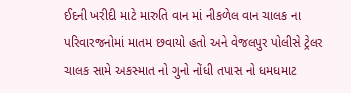ઈદની ખરીદી માટે મારુતિ વાન માં નીકળેલ વાન ચાલક ના પરિવારજનોમાં માતમ છવાયો હતો અને વેજલપુર પોલીસે ટ્રેલર ચાલક સામે અકસ્માત નો ગુનો નોંધી તપાસ નો ધમધમાટ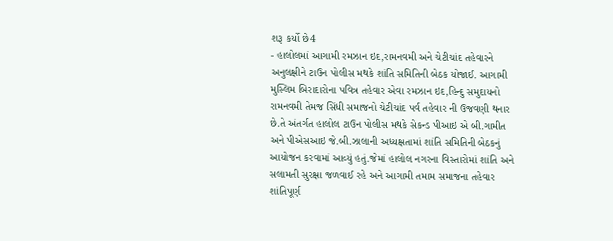શરૂ કર્યો છે4
- હાલોલમાં આગામી રમઝાન ઇદ,રામનવમી અને ચેટીચાંદ તહેવારને અનુલક્ષીને ટાઉન પોલીસ મથકે શાંતિ સમિતિની બેઠક યોજાઈ. આગામી મુસ્લિમ બિરાદારોના પવિત્ર તહેવાર એવા રમઝાન ઇદ,હિન્દુ સમુદાયનો રામનવમી તેમજ સિંધી સમાજનો ચેટીચાંદ પર્વ તહેવાર ની ઉજવણી થનાર છે.તે અંતર્ગત હાલોલ ટાઉન પોલીસ મથકે સેકન્ડ પીઆઇ એ બી.ગામીત અને પીએસઆઇ જે.બી.ઝાલાની અધ્યક્ષતામાં શાંતિ સમિતિની બેઠકનું આયોજન કરવામાં આવ્યું હતું.જેમાં હાલોલ નગરના વિસ્તારોમાં શાંતિ અને સલામતી સુરક્ષા જળવાઈ રહે અને આગામી તમામ સમાજના તહેવાર શાંતિપૂર્ણ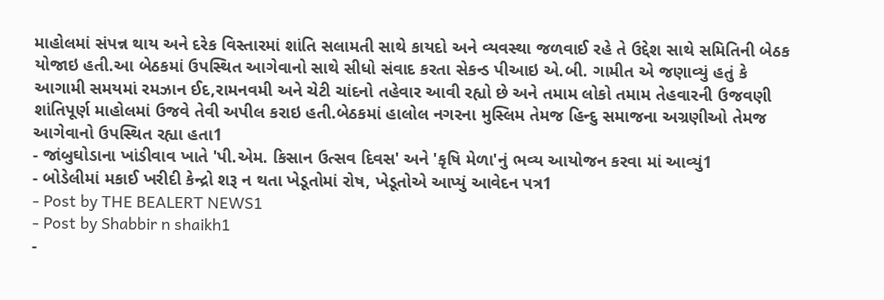માહોલમાં સંપન્ન થાય અને દરેક વિસ્તારમાં શાંતિ સલામતી સાથે કાયદો અને વ્યવસ્થા જળવાઈ રહે તે ઉદ્દેશ સાથે સમિતિની બેઠક યોજાઇ હતી.આ બેઠકમાં ઉપસ્થિત આગેવાનો સાથે સીધો સંવાદ કરતા સેકન્ડ પીઆઇ એ.બી. ગામીત એ જણાવ્યું હતું કે આગામી સમયમાં રમઝાન ઈદ,રામનવમી અને ચેટી ચાંદનો તહેવાર આવી રહ્યો છે અને તમામ લોકો તમામ તેહવારની ઉજવણી શાંતિપૂર્ણ માહોલમાં ઉજવે તેવી અપીલ કરાઇ હતી.બેઠકમાં હાલોલ નગરના મુસ્લિમ તેમજ હિન્દુ સમાજના અગ્રણીઓ તેમજ આગેવાનો ઉપસ્થિત રહ્યા હતા1
- જાંબુઘોડાના ખાંડીવાવ ખાતે 'પી.એમ. કિસાન ઉત્સવ દિવસ' અને 'કૃષિ મેળા'નું ભવ્ય આયોજન કરવા માં આવ્યું1
- બોડેલીમાં મકાઈ ખરીદી કેન્દ્રો શરૂ ન થતા ખેડૂતોમાં રોષ, ખેડૂતોએ આપ્યું આવેદન પત્ર1
- Post by THE BEALERT NEWS1
- Post by Shabbir n shaikh1
-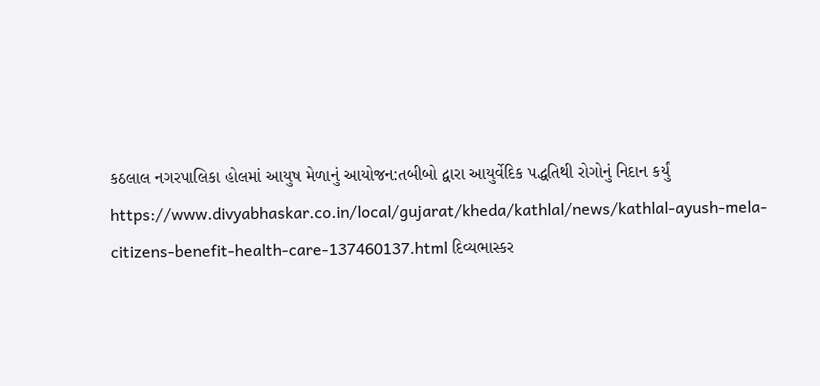કઠલાલ નગરપાલિકા હોલમાં આયુષ મેળાનું આયોજન:તબીબો દ્વારા આયુર્વેદિક પદ્ધતિથી રોગોનું નિદાન કર્યું https://www.divyabhaskar.co.in/local/gujarat/kheda/kathlal/news/kathlal-ayush-mela-citizens-benefit-health-care-137460137.html દિવ્યભાસ્કર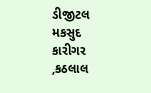ડીજીટલ મકસુદ કારીગર ,કઠલાલ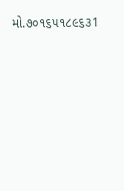મો.૭૦૧૬૫૧૮૯૬૩1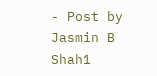- Post by Jasmin B Shah1